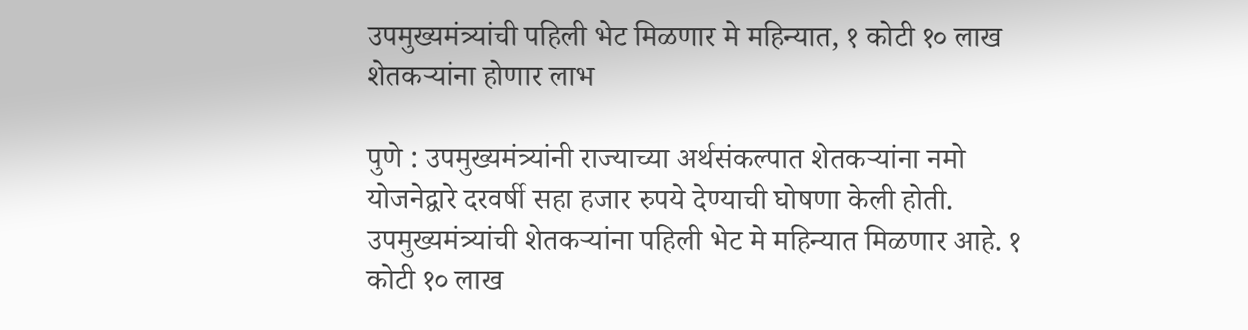उपमुख्यमंत्र्यांची पहिली भेट मिळणार मे महिन्यात, १ कोटी १० लाख शेतकऱ्यांना होणार लाभ

पुणे : उपमुख्यमंत्र्यांनी राज्याच्या अर्थसंकल्पात शेतकऱ्यांना नमो योजनेद्वारे दरवर्षी सहा हजार रुपये देण्याची घोषणा केली होती. उपमुख्यमंत्र्यांची शेतकऱ्यांना पहिली भेट मे महिन्यात मिळणार आहे. १ कोटी १० लाख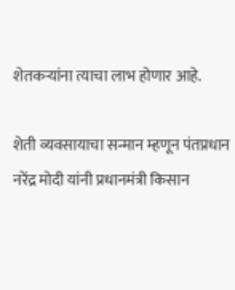शेतकऱ्यांना त्याचा लाभ होणार आहे.

शेती व्यवसायाचा सन्मान म्हणून पंतप्रधान नरेंद्र मोदी यांनी प्रधानमंत्री किसान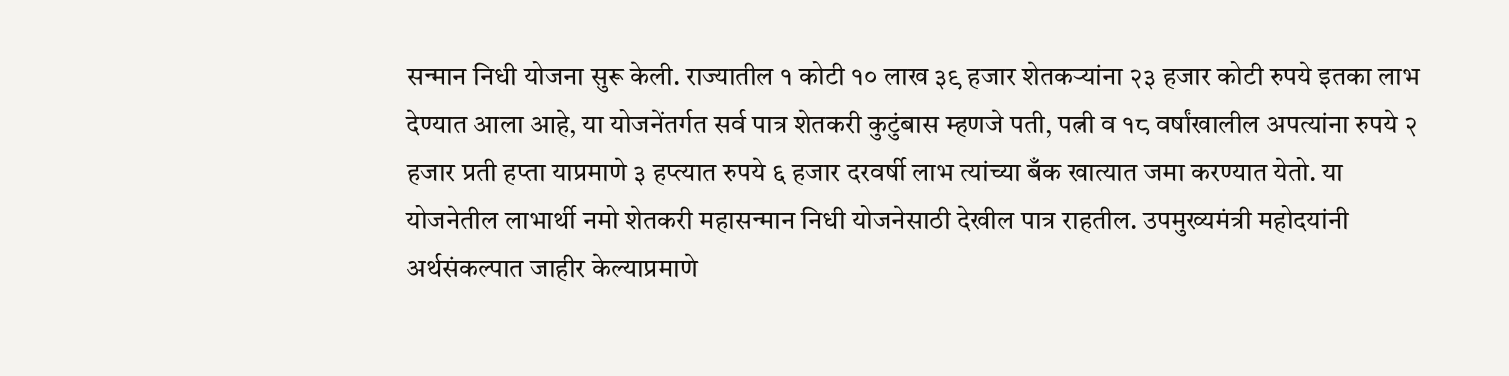सन्मान निधी योजना सुरू केली. राज्यातील १ कोटी १० लाख ३९ हजार शेतकऱ्यांना २३ हजार कोटी रुपये इतका लाभ देण्यात आला आहे, या योजनेंतर्गत सर्व पात्र शेतकरी कुटुंबास म्हणजे पती, पत्नी व १८ वर्षांखालील अपत्यांना रुपये २ हजार प्रती हप्ता याप्रमाणे ३ हप्त्यात रुपये ६ हजार दरवर्षी लाभ त्यांच्या बँक खात्यात जमा करण्यात येतो. या योजनेतील लाभार्थी नमो शेतकरी महासन्मान निधी योजनेसाठी देखील पात्र राहतील. उपमुख्यमंत्री महोदयांनी अर्थसंकल्पात जाहीर केल्याप्रमाणे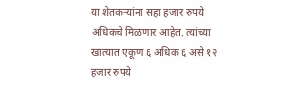या शेतकऱ्यांना सहा हजार रुपये अधिकचे मिळणार आहेत. त्यांच्या खात्यात एकूण ६ अधिक ६ असे १२ हजार रुपये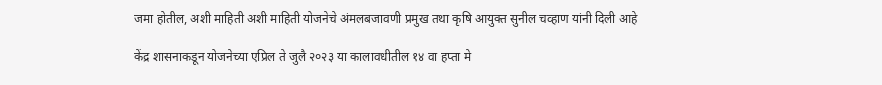जमा होतील, अशी माहिती अशी माहिती योजनेचे अंमलबजावणी प्रमुख तथा कृषि आयुक्त सुनील चव्हाण यांनी दिली आहे

केंद्र शासनाकडून योजनेच्या एप्रिल ते जुलै २०२३ या कालावधीतील १४ वा हप्ता मे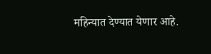महिन्यात देण्यात येणार आहे.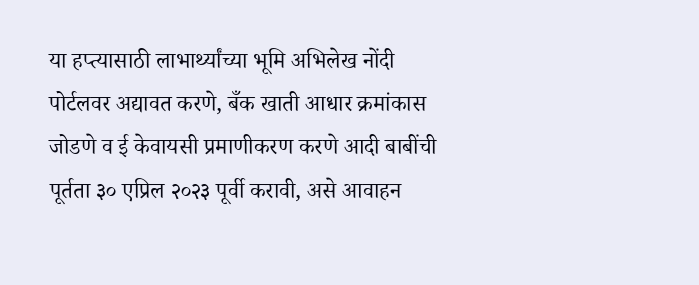या हप्त्यासाठी लाभार्थ्यांच्या भूमि अभिलेख नोंदी पोर्टलवर अद्यावत करणे, बँक खाती आधार क्रमांकास जोडणे व ई केवायसी प्रमाणीकरण करणे आदी बाबींची पूर्तता ३० एप्रिल २०२३ पूर्वी करावी, असे आवाहन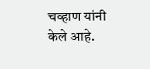चव्हाण यांनी केले आहे.